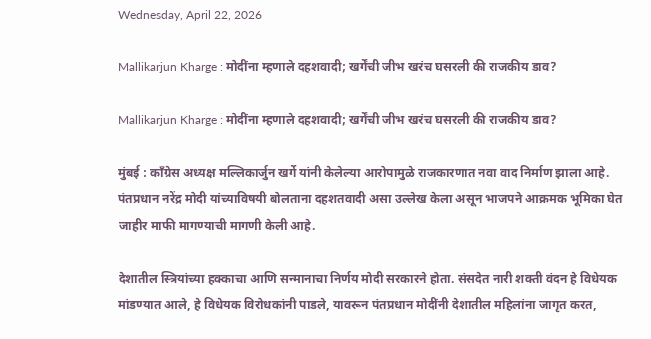Wednesday, April 22, 2026

Mallikarjun Kharge : मोदींना म्हणाले दहशवादी; खर्गेंची जीभ खरंच घसरली की राजकीय डाव?

Mallikarjun Kharge : मोदींना म्हणाले दहशवादी; खर्गेंची जीभ खरंच घसरली की राजकीय डाव?

मुंबई : काँग्रेस अध्यक्ष मल्लिकार्जुन खर्गे यांनी केलेल्या आरोपामुळे राजकारणात नवा वाद निर्माण झाला आहे. पंतप्रधान नरेंद्र मोदी यांच्याविषयी बोलताना दहशतवादी असा उल्लेख केला असून भाजपने आक्रमक भूमिका घेत जाहीर माफी मागण्याची मागणी केली आहे.

देशातील स्त्रियांच्या हक्काचा आणि सन्मानाचा निर्णय मोदी सरकारने होता. संसदेत नारी शक्ती वंदन हे विधेयक मांडण्यात आले, हे विधेयक विरोधकांनी पाडले, यावरून पंतप्रधान मोदींनी देशातील महिलांना जागृत करत,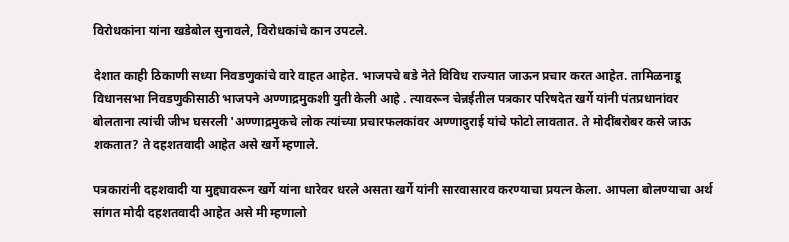विरोधकांना यांना खडेबोल सुनावले, विरोधकांचे कान उपटले.

देशात काही ठिकाणी सध्या निवडणुकांचे वारे वाहत आहेत. भाजपचे बडे नेते विविध राज्यात जाऊन प्रचार करत आहेत. तामिळनाडू विधानसभा निवडणुकीसाठी भाजपने अण्णाद्रमुकशी युती केली आहे . त्यावरून चेन्नईतील पत्रकार परिषदेत खर्गे यांनी पंतप्रधानांवर बोलताना त्यांची जीभ घसरली 'अण्णाद्रमुकचे लोक त्यांच्या प्रचारफलकांवर अण्णादुराई यांचे फोटो लावतात. ते मोदींबरोबर कसे जाऊ शकतात? ते दहशतवादी आहेत असे खर्गे म्हणाले.

पत्रकारांनी दहशवादी या मुद्द्यावरून खर्गे यांना धारेवर धरले असता खर्गे यांनी सारवासारव करण्याचा प्रयत्न केला. आपला बोलण्याचा अर्थ सांगत मोदी दहशतवादी आहेत असे मी म्हणालो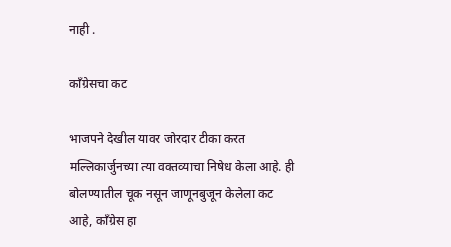नाही .

काँग्रेसचा कट

भाजपने देखील यावर जोरदार टीका करत मल्लिकार्जुनच्या त्या वक्तव्याचा निषेध केला आहे. ही बोलण्यातील चूक नसून जाणूनबुजून केलेला कट आहे, काँग्रेस हा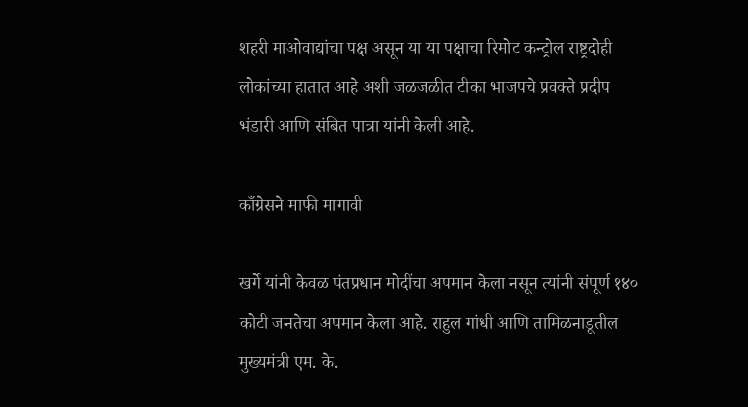शहरी माओवाद्यांचा पक्ष असून या या पक्षाचा रिमोट कन्ट्रोल राष्ट्रदोही लोकांच्या हातात आहे अशी जळजळीत टीका भाजपचे प्रवक्ते प्रदीप भंडारी आणि संबित पात्रा यांनी केली आहे.

काँग्रेसने माफी मागावी

खर्गे यांनी केवळ पंतप्रधान मोदींचा अपमान केला नसून त्यांनी संपूर्ण १४० कोटी जनतेचा अपमान केला आहे. राहुल गांधी आणि तामिळनाडूतील मुख्यमंत्री एम. के.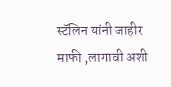स्टॅलिन यांनी जाहीर माफी ,लागावी अशी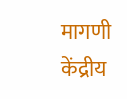मागणी केंद्रीय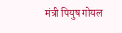मंत्री पियुष गोयल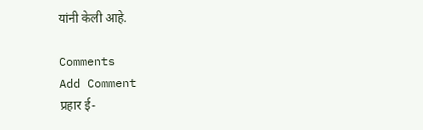यांनी केली आहे.

Comments
Add Comment
प्रहार ई-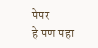पेपर
हे पण पहा